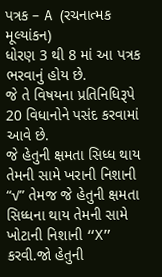પત્રક – A (રચનાત્મક મૂલ્યાંકન)
ધોરણ 3 થી 8 માં આ પત્રક ભરવાનું હોય છે.
જે તે વિષયના પ્રતિનિધિરૂપે 20 વિધાનોને પસંદ કરવામાં આવે છે.
જે હેતુની ક્ષમતા સિધ્ધ થાય તેમની સામે ખરાની નિશાની “√” તેમજ જે હેતુની ક્ષમતા સિધ્ધના થાય તેમની સામે ખોટાની નિશાની “X” કરવી.જો હેતુની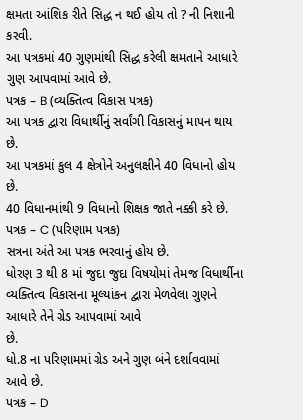ક્ષમતા આંશિક રીતે સિદ્ધ ન થઈ હોય તો ? ની નિશાની કરવી.
આ પત્રકમાં 40 ગુણમાંથી સિદ્ધ કરેલી ક્ષમતાને આધારે ગુણ આપવામાં આવે છે.
પત્રક – B (વ્યક્તિત્વ વિકાસ પત્રક)
આ પત્રક દ્વારા વિધાર્થીનું સર્વાંગી વિકાસનું માપન થાય છે.
આ પત્રકમાં કુલ 4 ક્ષેત્રોને અનુલક્ષીને 40 વિધાનો હોય છે.
40 વિધાનમાંથી 9 વિધાનો શિક્ષક જાતે નક્કી કરે છે.
પત્રક – C (પરિણામ પત્રક)
સત્રના અંતે આ પત્રક ભરવાનું હોય છે.
ધોરણ 3 થી 8 માં જુદા જુદા વિષયોમાં તેમજ વિધાર્થીના
વ્યક્તિત્વ વિકાસના મૂલ્યાંકન દ્વારા મેળવેલા ગુણને આધારે તેને ગ્રેડ આપવામાં આવે
છે.
ધો.8 ના પરિણામમાં ગ્રેડ અને ગુણ બંને દર્શાવવામાં આવે છે.
પત્રક – D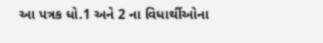આ પત્રક ધો.1 અને 2 ના વિધાર્થીઓના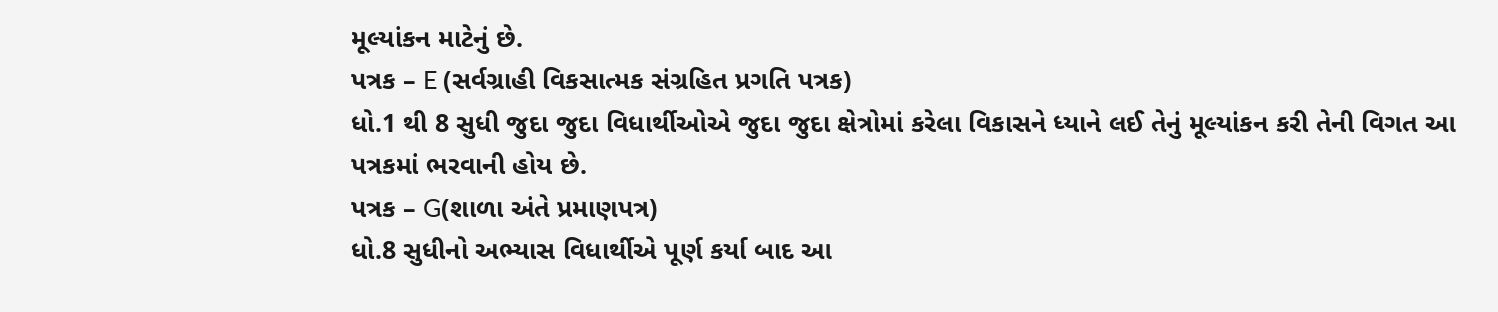મૂલ્યાંકન માટેનું છે.
પત્રક – E (સર્વગ્રાહી વિકસાત્મક સંગ્રહિત પ્રગતિ પત્રક)
ધો.1 થી 8 સુધી જુદા જુદા વિધાર્થીઓએ જુદા જુદા ક્ષેત્રોમાં કરેલા વિકાસને ધ્યાને લઈ તેનું મૂલ્યાંકન કરી તેની વિગત આ પત્રકમાં ભરવાની હોય છે.
પત્રક – G(શાળા અંતે પ્રમાણપત્ર)
ધો.8 સુધીનો અભ્યાસ વિધાર્થીએ પૂર્ણ કર્યા બાદ આ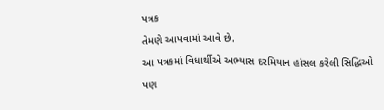પત્રક
તેમણે આપવામાં આવે છે.
આ પત્રકમાં વિધાર્થીએ અભ્યાસ દરમિયાન હાંસલ કરેલી સિદ્ધિઓ
પણ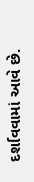દર્શાવવામાં આવે છે.